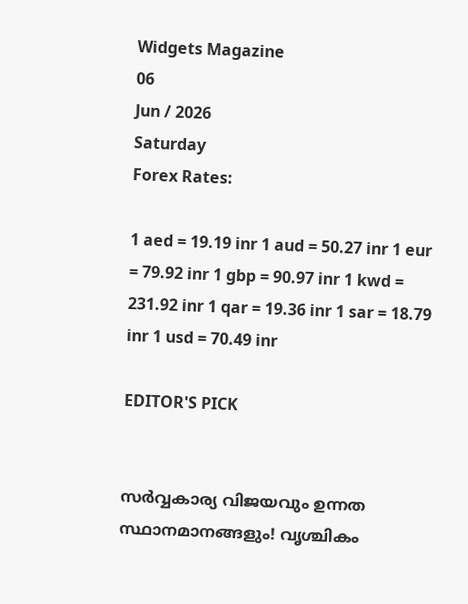Widgets Magazine
06
Jun / 2026
Saturday
Forex Rates:

1 aed = 19.19 inr 1 aud = 50.27 inr 1 eur = 79.92 inr 1 gbp = 90.97 inr 1 kwd = 231.92 inr 1 qar = 19.36 inr 1 sar = 18.79 inr 1 usd = 70.49 inr

EDITOR'S PICK


സർവ്വകാര്യ വിജയവും ഉന്നത സ്ഥാനമാനങ്ങളും! വൃശ്ചികം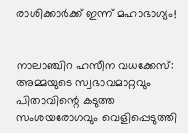രാശിക്കാർക്ക് ഇന്ന് മഹാഭാഗ്യം!


നാലാഞ്ചിറ ഹസീന വധക്കേസ്: അമ്മയുടെ സ്വഭാവമാറ്റവും പിതാവിന്റെ കടുത്ത സംശയരോഗവും വെളിപ്പെടുത്തി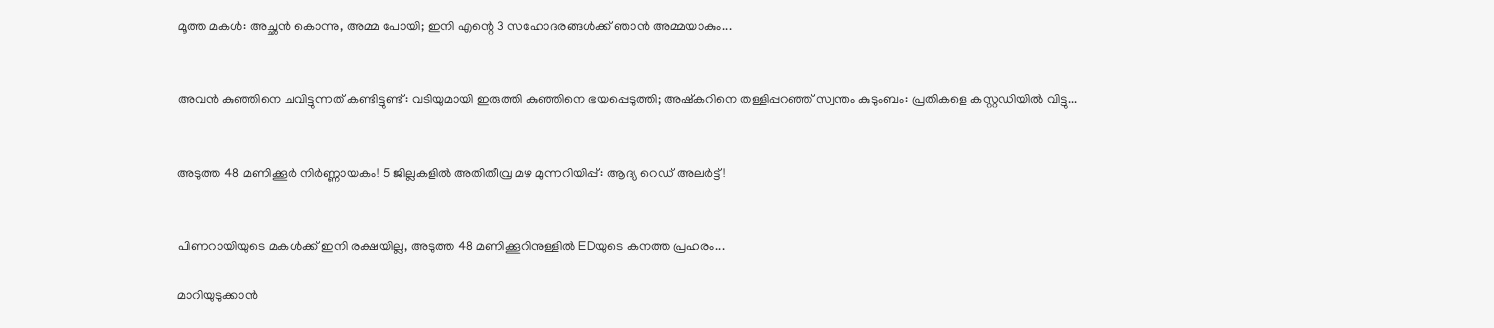മൂത്ത മകൾ: അച്ഛൻ കൊന്നു, അമ്മ പോയി; ഇനി എന്റെ 3 സഹോദരങ്ങൾക്ക് ഞാൻ അമ്മയാകും...


അവൻ കുഞ്ഞിനെ ചവിട്ടുന്നത് കണ്ടിട്ടുണ്ട്: വടിയുമായി ഇരുത്തി കുഞ്ഞിനെ ഭയപ്പെടുത്തി; അഷ്കറിനെ തള്ളിപ്പറഞ്ഞ് സ്വന്തം കുടുംബം: പ്രതികളെ കസ്റ്റഡിയിൽ വിട്ടു...


അടുത്ത 48 മണിക്കൂർ നിർണ്ണായകം! 5 ജില്ലകളിൽ അതിതീവ്ര മഴ മുന്നറിയിപ്പ്: ആദ്യ റെഡ് അലർട്ട്!


പിണറായിയുടെ മകൾക്ക് ഇനി രക്ഷയില്ല, അടുത്ത 48 മണിക്കൂറിനുള്ളിൽ EDയുടെ കനത്ത പ്രഹരം...

മാറിയുടുക്കാന്‍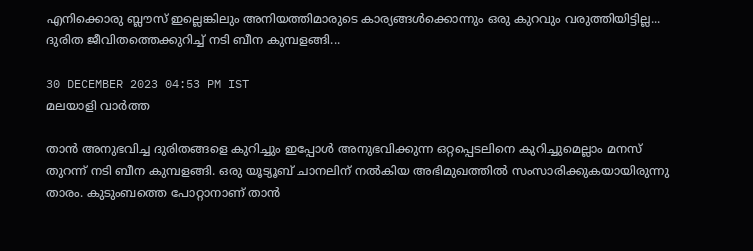എനിക്കൊരു ബ്ലൗസ് ഇല്ലെങ്കിലും അനിയത്തിമാരുടെ കാര്യങ്ങള്‍ക്കൊന്നും ഒരു കുറവും വരുത്തിയിട്ടില്ല... ദുരിത ജീവിതത്തെക്കുറിച്ച് നടി ബീന കുമ്പളങ്ങി...

30 DECEMBER 2023 04:53 PM IST
മലയാളി വാര്‍ത്ത

താൻ അനുഭവിച്ച ദുരിതങ്ങളെ കുറിച്ചും ഇപ്പോൾ അനുഭവിക്കുന്ന ഒറ്റപ്പെടലിനെ കുറിച്ചുമെല്ലാം മനസ് തുറന്ന് നടി ബീന കുമ്പളങ്ങി. ഒരു യൂട്യൂബ് ചാനലിന് നൽകിയ അഭിമുഖത്തിൽ സംസാരിക്കുകയായിരുന്നു താരം. കുടുംബത്തെ പോറ്റാനാണ് താൻ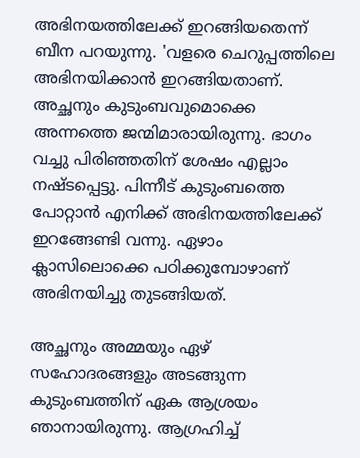അഭിനയത്തിലേക്ക് ഇറങ്ങിയതെന്ന് ബീന പറയുന്നു. 'വളരെ ചെറുപ്പത്തിലെ അഭിനയിക്കാൻ ഇറങ്ങിയതാണ്. അച്ഛനും കുടുംബവുമൊക്കെ അന്നത്തെ ജന്മിമാരായിരുന്നു. ഭാഗം വച്ചു പിരിഞ്ഞതിന് ശേഷം എല്ലാം നഷ്ടപ്പെട്ടു. പിന്നീട് കുടുംബത്തെ പോറ്റാന്‍ എനിക്ക് അഭിനയത്തിലേക്ക് ഇറങ്ങേണ്ടി വന്നു. ഏഴാം ക്ലാസിലൊക്കെ പഠിക്കുമ്പോഴാണ് അഭിനയിച്ചു തുടങ്ങിയത്.

അച്ഛനും അമ്മയും ഏഴ് സഹോദരങ്ങളും അടങ്ങുന്ന കുടുംബത്തിന് ഏക ആശ്രയം ഞാനായിരുന്നു. ആഗ്രഹിച്ച്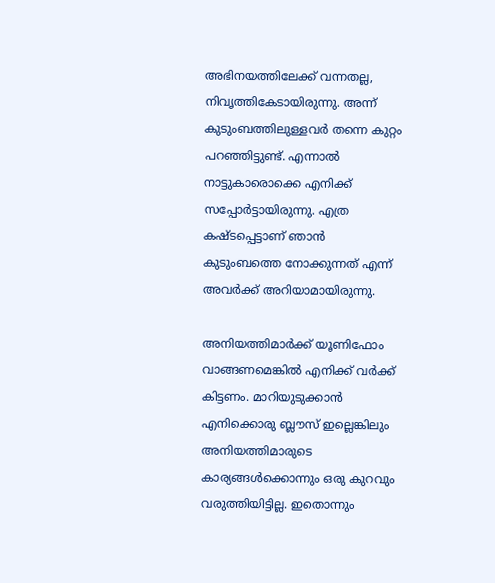അഭിനയത്തിലേക്ക് വന്നതല്ല, നിവൃത്തികേടായിരുന്നു. അന്ന് കുടുംബത്തിലുള്ളവർ തന്നെ കുറ്റം പറഞ്ഞിട്ടുണ്ട്. എന്നാൽ നാട്ടുകാരൊക്കെ എനിക്ക് സപ്പോര്‍ട്ടായിരുന്നു. എത്ര കഷ്ടപ്പെട്ടാണ് ഞാന്‍ കുടുംബത്തെ നോക്കുന്നത് എന്ന് അവർക്ക് അറിയാമായിരുന്നു.

അനിയത്തിമാർക്ക് യൂണിഫോം വാങ്ങണമെങ്കില്‍ എനിക്ക് വര്‍ക്ക് കിട്ടണം. മാറിയുടുക്കാന്‍ എനിക്കൊരു ബ്ലൗസ് ഇല്ലെങ്കിലും അനിയത്തിമാരുടെ കാര്യങ്ങള്‍ക്കൊന്നും ഒരു കുറവും വരുത്തിയിട്ടില്ല. ഇതൊന്നും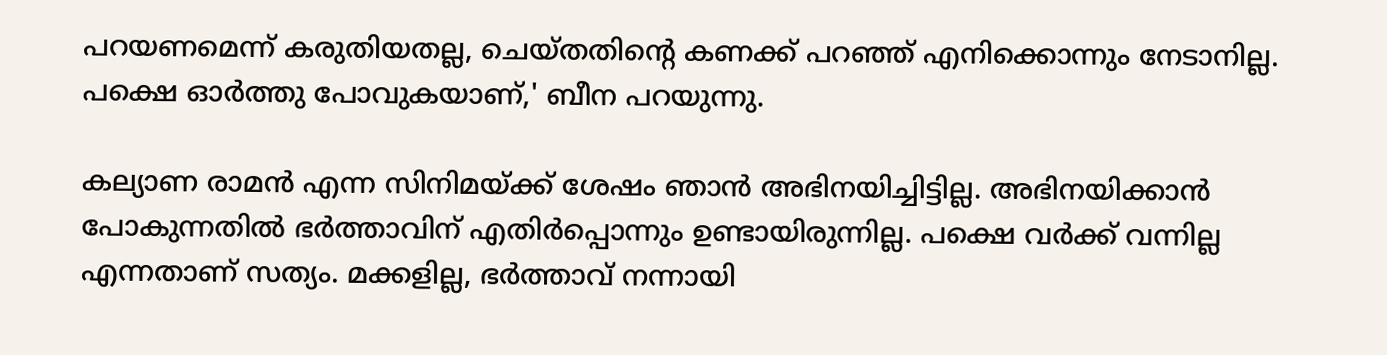പറയണമെന്ന് കരുതിയതല്ല, ചെയ്തതിന്റെ കണക്ക് പറഞ്ഞ് എനിക്കൊന്നും നേടാനില്ല. പക്ഷെ ഓര്‍ത്തു പോവുകയാണ്,' ബീന പറയുന്നു.

കല്യാണ രാമന്‍ എന്ന സിനിമയ്ക്ക് ശേഷം ഞാന്‍ അഭിനയിച്ചിട്ടില്ല. അഭിനയിക്കാന്‍ പോകുന്നതില്‍ ഭര്‍ത്താവിന് എതിര്‍പ്പൊന്നും ഉണ്ടായിരുന്നില്ല. പക്ഷെ വര്‍ക്ക് വന്നില്ല എന്നതാണ് സത്യം. മക്കളില്ല, ഭര്‍ത്താവ് നന്നായി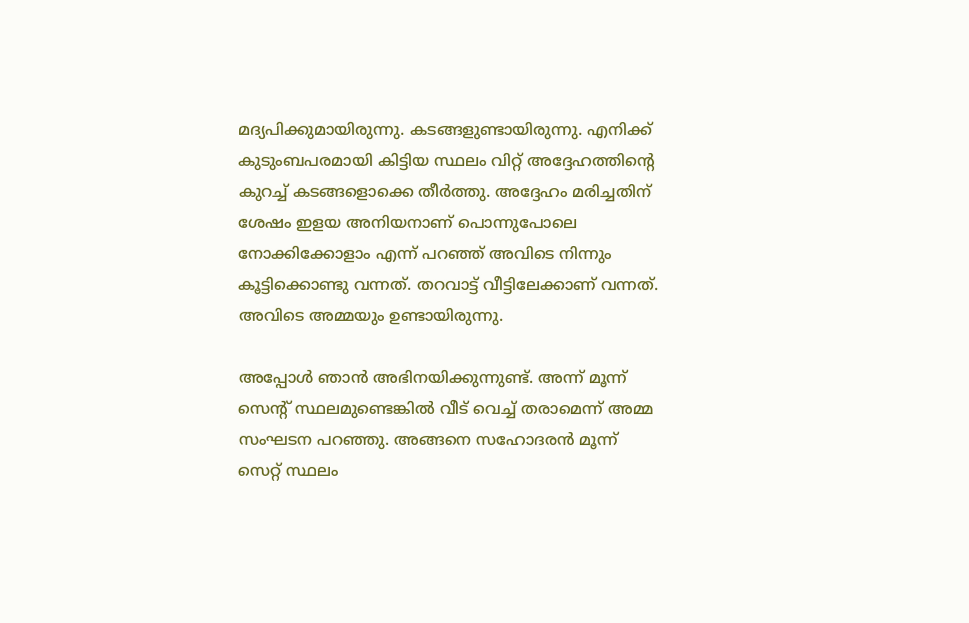മദ്യപിക്കുമായിരുന്നു. കടങ്ങളുണ്ടായിരുന്നു. എനിക്ക് കുടുംബപരമായി കിട്ടിയ സ്ഥലം വിറ്റ് അദ്ദേഹത്തിന്റെ കുറച്ച് കടങ്ങളൊക്കെ തീര്‍ത്തു. അദ്ദേഹം മരിച്ചതിന് ശേഷം ഇളയ അനിയനാണ് പൊന്നുപോലെ നോക്കിക്കോളാം എന്ന് പറഞ്ഞ് അവിടെ നിന്നും കൂട്ടിക്കൊണ്ടു വന്നത്. തറവാട്ട് വീട്ടിലേക്കാണ് വന്നത്. അവിടെ അമ്മയും ഉണ്ടായിരുന്നു.

അപ്പോള്‍ ഞാന്‍ അഭിനയിക്കുന്നുണ്ട്. അന്ന് മൂന്ന് സെന്റ് സ്ഥലമുണ്ടെങ്കിൽ വീട് വെച്ച് തരാമെന്ന് അമ്മ സംഘടന പറഞ്ഞു. അങ്ങനെ സഹോദരന്‍ മൂന്ന് സെറ്റ് സ്ഥലം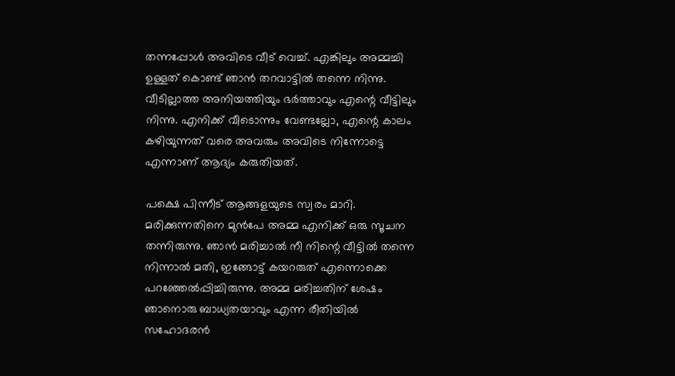തന്നപ്പോൾ അവിടെ വീട് വെച്ച്. എങ്കിലും അമ്മച്ചി ഉള്ളത് കൊണ്ട് ഞാൻ തറവാട്ടിൽ തന്നെ നിന്നു. വീടില്ലാത്ത അനിയത്തിയും ഭര്‍ത്താവും എന്റെ വീട്ടിലും നിന്നു. എനിക്ക് വീടൊന്നും വേണ്ടല്ലോ, എന്റെ കാലം കഴിയുന്നത് വരെ അവരും അവിടെ നിന്നോട്ടെ എന്നാണ് ആദ്യം കരുതിയത്.

പക്ഷെ പിന്നീട് ആങ്ങളയുടെ സ്വരം മാറി. മരിക്കുന്നതിനെ മുന്‍പേ അമ്മ എനിക്ക് ഒരു സൂചന തന്നിരുന്നു. ഞാന്‍ മരിച്ചാല്‍ നീ നിന്റെ വീട്ടില്‍ തന്നെ നിന്നാല്‍ മതി, ഇങ്ങോട്ട് കയറരുത് എന്നൊക്കെ പറഞ്ഞേല്‍പ്പിച്ചിരുന്നു. അമ്മ മരിച്ചതിന് ശേഷം ഞാനൊരു ബാധ്യതയാവും എന്ന രീതിയില്‍ സഹോദരന്‍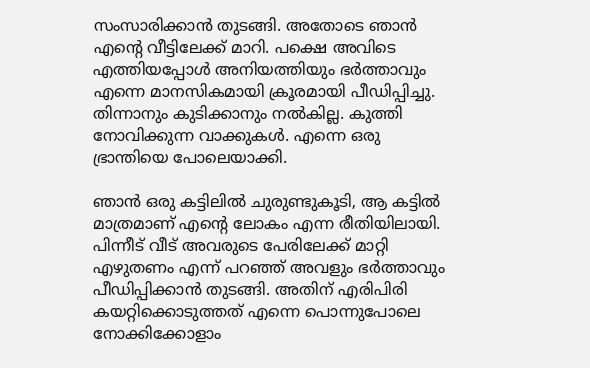സംസാരിക്കാന്‍ തുടങ്ങി. അതോടെ ഞാന്‍ എന്റെ വീട്ടിലേക്ക് മാറി. പക്ഷെ അവിടെ എത്തിയപ്പോള്‍ അനിയത്തിയും ഭര്‍ത്താവും എന്നെ മാനസികമായി ക്രൂരമായി പീഡിപ്പിച്ചു. തിന്നാനും കുടിക്കാനും നല്‍കില്ല. കുത്തി നോവിക്കുന്ന വാക്കുകള്‍. എന്നെ ഒരു ഭ്രാന്തിയെ പോലെയാക്കി.

ഞാൻ ഒരു കട്ടിലില്‍ ചുരുണ്ടുകൂടി, ആ കട്ടില്‍ മാത്രമാണ് എന്റെ ലോകം എന്ന രീതിയിലായി. പിന്നീട് വീട് അവരുടെ പേരിലേക്ക് മാറ്റി എഴുതണം എന്ന് പറഞ്ഞ് അവളും ഭര്‍ത്താവും പീഡിപ്പിക്കാന്‍ തുടങ്ങി. അതിന് എരിപിരി കയറ്റിക്കൊടുത്തത് എന്നെ പൊന്നുപോലെ നോക്കിക്കോളാം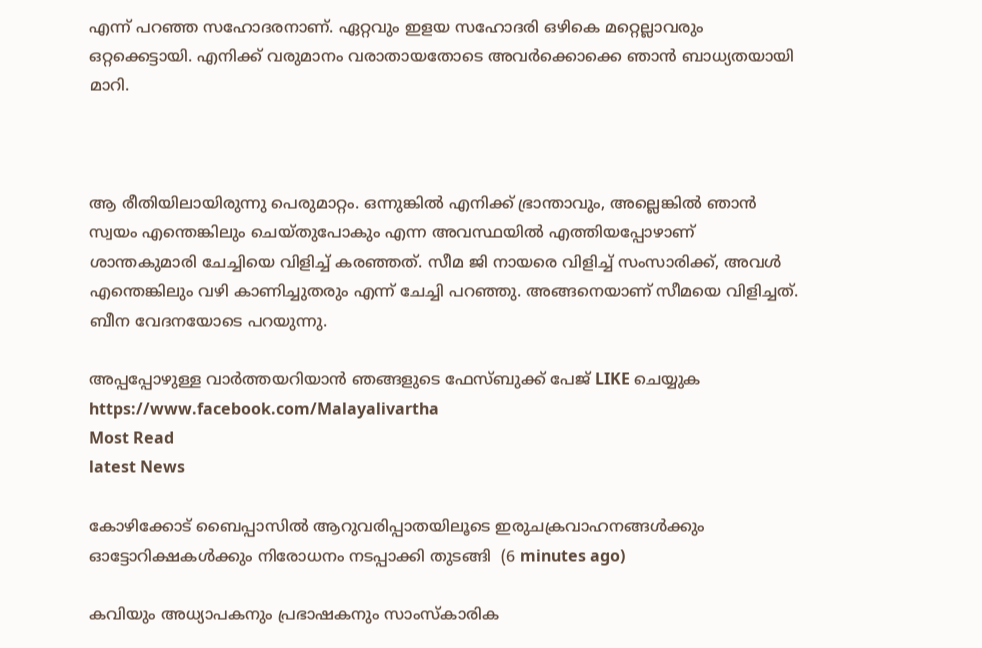എന്ന് പറഞ്ഞ സഹോദരനാണ്. ഏറ്റവും ഇളയ സഹോദരി ഒഴികെ മറ്റെല്ലാവരും ഒറ്റക്കെട്ടായി. എനിക്ക് വരുമാനം വരാതായതോടെ അവര്‍ക്കൊക്കെ ഞാന്‍ ബാധ്യതയായി മാറി.



ആ രീതിയിലായിരുന്നു പെരുമാറ്റം. ഒന്നുങ്കിൽ എനിക്ക് ഭ്രാന്താവും, അല്ലെങ്കില്‍ ഞാന്‍ സ്വയം എന്തെങ്കിലും ചെയ്തുപോകും എന്ന അവസ്ഥയിൽ എത്തിയപ്പോഴാണ് ശാന്തകുമാരി ചേച്ചിയെ വിളിച്ച് കരഞ്ഞത്. സീമ ജി നായരെ വിളിച്ച് സംസാരിക്ക്, അവള്‍ എന്തെങ്കിലും വഴി കാണിച്ചുതരും എന്ന് ചേച്ചി പറഞ്ഞു. അങ്ങനെയാണ് സീമയെ വിളിച്ചത്. ബീന വേദനയോടെ പറയുന്നു.

അപ്പപ്പോഴുള്ള വാര്‍ത്തയറിയാന്‍ ഞങ്ങളുടെ ഫേസ്‌ബുക്ക്‌ പേജ് LIKE ചെയ്യുക
https://www.facebook.com/Malayalivartha
Most Read
latest News

കോഴിക്കോട് ബൈപ്പാസിൽ ആറുവരിപ്പാതയിലൂടെ ഇരുചക്രവാഹനങ്ങൾക്കും ഓട്ടോറിക്ഷകൾക്കും നിരോധനം നടപ്പാക്കി തുടങ്ങി  (6 minutes ago)

കവിയും അധ്യാപകനും പ്രഭാഷകനും സാംസ്‌കാരിക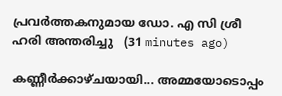പ്രവർത്തകനുമായ ഡോ. എ സി ശ്രീ ഹരി അന്തരിച്ചു ‌‌‌‌  (31 minutes ago)

കണ്ണീർക്കാഴ്ചയായി... അമ്മയോടൊപ്പം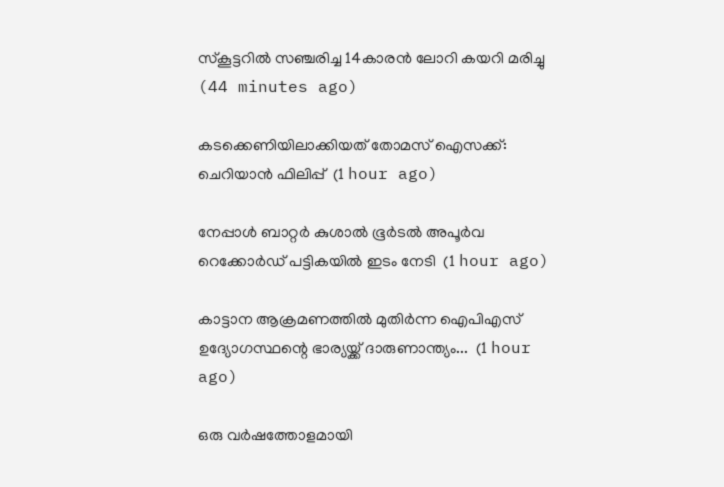സ്‌കൂട്ടറിൽ സഞ്ചരിച്ച 14കാരൻ ലോറി കയറി മരിച്ചു  (44 minutes ago)

കടക്കെണിയിലാക്കിയത് തോമസ് ഐസക്ക്: ചെറിയാൻ ഫിലിപ്പ്  (1 hour ago)

നേപ്പാൾ ബാറ്റർ കുശാൽ ഭൂർടൽ അപൂർവ റെക്കോർഡ് പട്ടികയിൽ ഇടം നേടി  (1 hour ago)

കാട്ടാന ആക്രമണത്തിൽ മുതിർന്ന ഐപിഎസ് ഉദ്യോഗസ്ഥന്റെ ഭാര്യയ്ക്ക് ദാരുണാന്ത്യം...  (1 hour ago)

ഒരു വർഷത്തോളമായി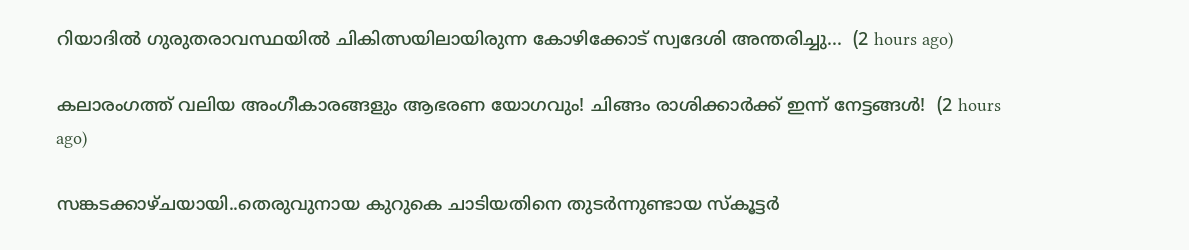റിയാദിൽ ഗുരുതരാവസ്ഥയിൽ ചികിത്സയിലായിരുന്ന കോഴിക്കോട് സ്വദേശി അന്തരിച്ചു...  (2 hours ago)

കലാരംഗത്ത് വലിയ അംഗീകാരങ്ങളും ആഭരണ യോഗവും! ചിങ്ങം രാശിക്കാർക്ക് ഇന്ന് നേട്ടങ്ങൾ!  (2 hours ago)

സങ്കടക്കാഴ്ചയായി..തെരുവുനായ കുറുകെ ചാടിയതിനെ തുടർന്നുണ്ടായ സ്കൂട്ടർ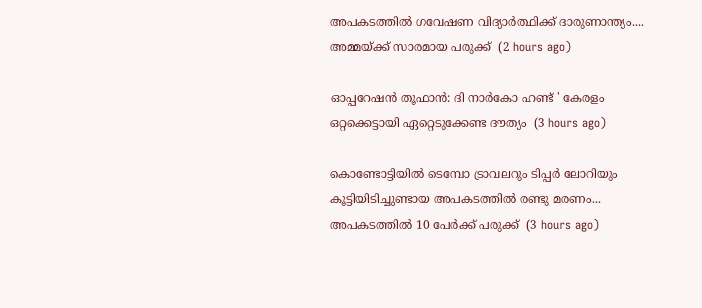അപകടത്തിൽ ഗവേഷണ വിദ്യാർത്ഥിക്ക് ദാരുണാന്ത്യം.... അമ്മയ്ക്ക് സാരമായ പരുക്ക്  (2 hours ago)

ഓപ്പറേഷൻ തൂഫാൻ: ദി നാർകോ ഹണ്ട് ' കേരളം ഒറ്റക്കെട്ടായി ഏറ്റെടുക്കേണ്ട ദൗത്യം  (3 hours ago)

കൊണ്ടോട്ടിയിൽ ടെമ്പോ ട്രാവലറും ടിപ്പർ ലോറിയും കൂട്ടിയിടിച്ചുണ്ടായ അപകടത്തിൽ രണ്ടു മരണം... അപകടത്തിൽ 10 പേർക്ക് പരുക്ക്  (3 hours ago)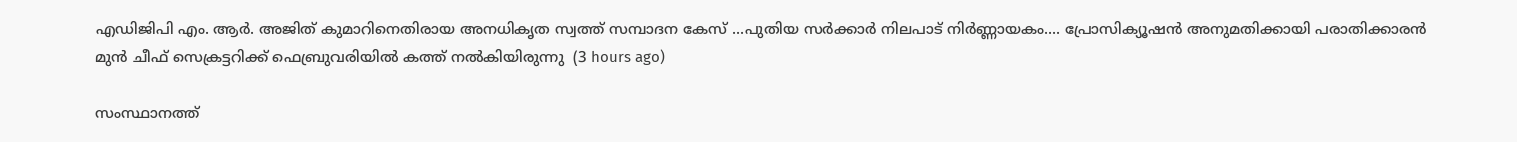എഡിജിപി എം. ആർ. അജിത് കുമാറിനെതിരായ അനധികൃത സ്വത്ത് സമ്പാദന കേസ് ...പുതിയ സർക്കാർ നിലപാട് നിർണ്ണായകം.... പ്രോസിക്യൂഷൻ അനുമതിക്കായി പരാതിക്കാരൻ മുൻ ചീഫ് സെക്രട്ടറിക്ക് ഫെബ്രുവരിയിൽ കത്ത് നൽകിയിരുന്നു  (3 hours ago)

സംസ്ഥാനത്ത്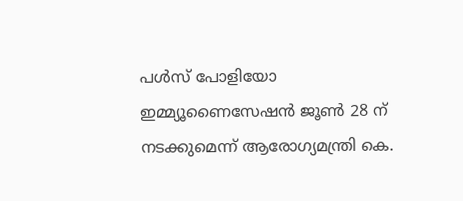പൾസ് പോളിയോ ഇമ്മ്യൂണൈസേഷൻ ജൂൺ 28 ന് നടക്കുമെന്ന് ആരോഗ്യമന്ത്രി കെ.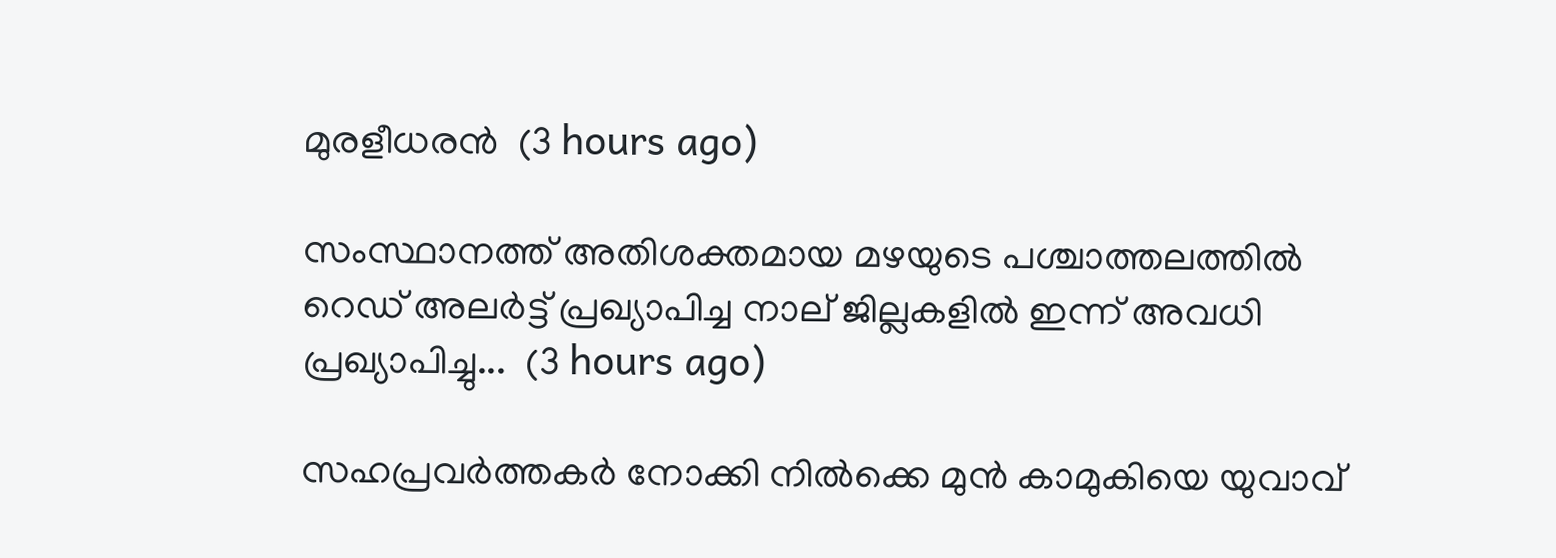മുരളീധരൻ  (3 hours ago)

സംസ്ഥാനത്ത് അതിശക്തമായ മഴയുടെ പശ്ചാത്തലത്തിൽ റെഡ് അലർട്ട് പ്രഖ്യാപിച്ച നാല് ജില്ലകളിൽ ഇന്ന് അവധി പ്രഖ്യാപിച്ചു...  (3 hours ago)

സഹപ്രവര്‍ത്തകര്‍ നോക്കി നില്‍ക്കെ മുന്‍ കാമുകിയെ യുവാവ്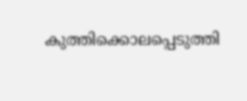കുത്തിക്കൊലപ്പെടുത്തി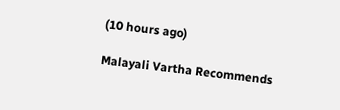(10 hours ago)

Malayali Vartha Recommends